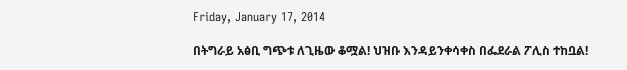Friday, January 17, 2014

በትግራይ አፅቢ ግጭቱ ለጊዜው ቆሟል! ህዝቡ እንዳይንቀሳቀስ በፌደራል ፖሊስ ተከቧል!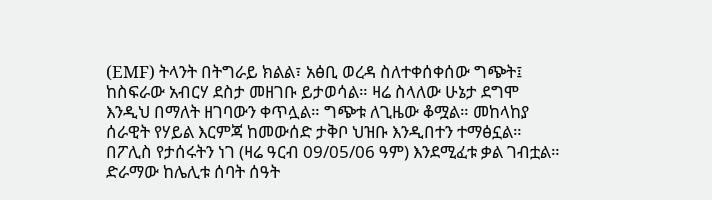(EMF) ትላንት በትግራይ ክልል፣ አፅቢ ወረዳ ስለተቀሰቀሰው ግጭት፤ ከስፍራው አብርሃ ደስታ መዘገቡ ይታወሳል። ዛሬ ስላለው ሁኔታ ደግሞ እንዲህ በማለት ዘገባውን ቀጥሏል። ግጭቱ ለጊዜው ቆሟል። መከላከያ ሰራዊት የሃይል እርምጃ ከመውሰድ ታቅቦ ህዝቡ እንዲበተን ተማፅኗል። በፖሊስ የታሰሩትን ነገ (ዛሬ ዓርብ 09/05/06 ዓም) እንደሚፈቱ ቃል ገብቷል። ድራማው ከሌሊቱ ሰባት ሰዓት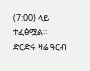(7:00) ላይ ተፈፅሟል። ድርድሩ ዛሬ ዓርብ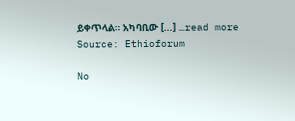ይቀጥላል። አካባቢው […] …read more
Source: Ethioforum

No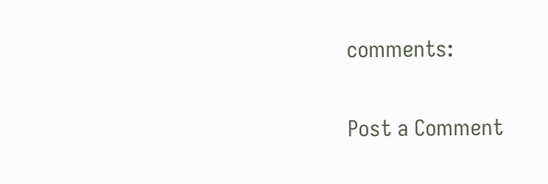comments:

Post a Comment